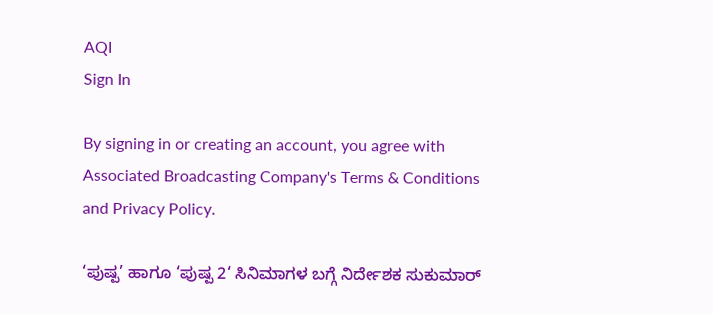AQI
Sign In

By signing in or creating an account, you agree with Associated Broadcasting Company's Terms & Conditions and Privacy Policy.

‘ಪುಷ್ಪ’ ಹಾಗೂ ‘ಪುಷ್ಪ 2‘ ಸಿನಿಮಾಗಳ ಬಗ್ಗೆ ನಿರ್ದೇಶಕ ಸುಕುಮಾರ್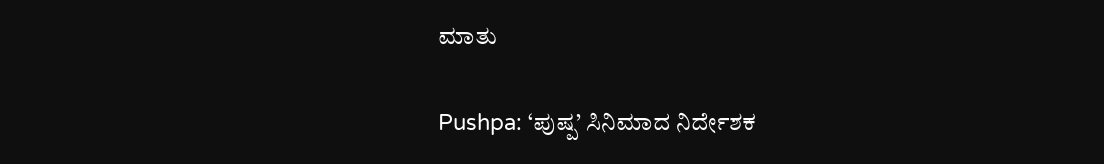ಮಾತು

Pushpa: ‘ಪುಷ್ಪ’ ಸಿನಿಮಾದ ನಿರ್ದೇಶಕ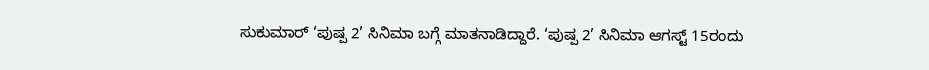ಸುಕುಮಾರ್ ‘ಪುಷ್ಪ 2’ ಸಿನಿಮಾ ಬಗ್ಗೆ ಮಾತನಾಡಿದ್ದಾರೆ. ‘ಪುಷ್ಪ 2’ ಸಿನಿಮಾ ಆಗಸ್ಟ್ 15ರಂದು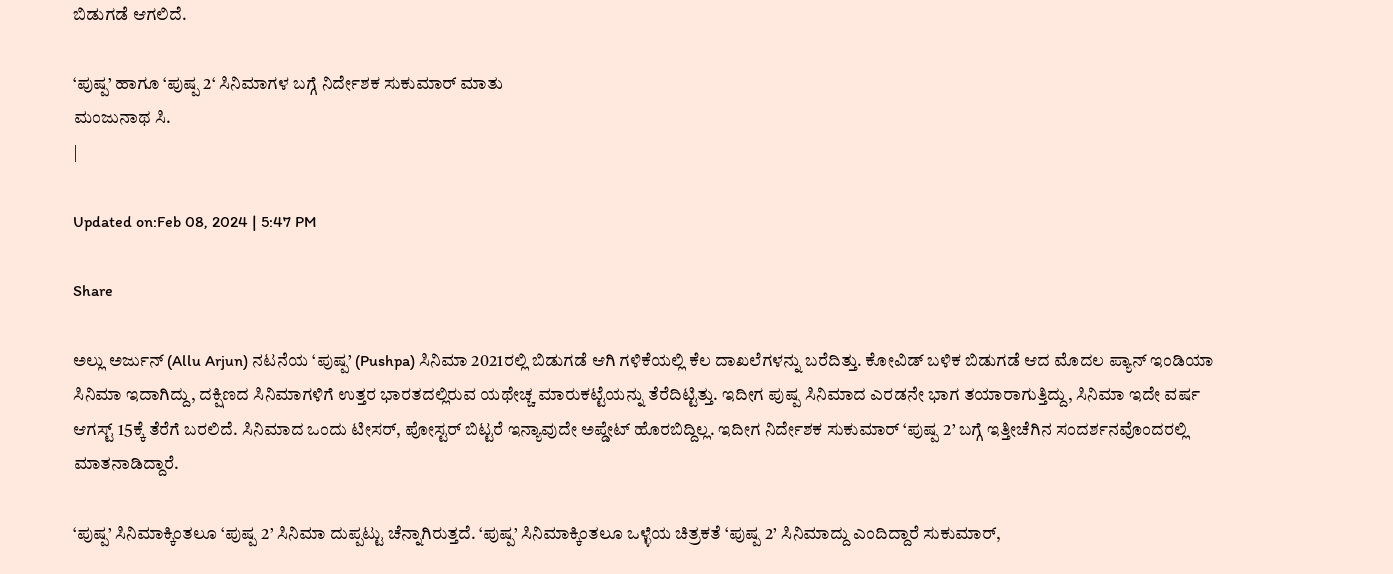ಬಿಡುಗಡೆ ಆಗಲಿದೆ.

‘ಪುಷ್ಪ’ ಹಾಗೂ ‘ಪುಷ್ಪ 2‘ ಸಿನಿಮಾಗಳ ಬಗ್ಗೆ ನಿರ್ದೇಶಕ ಸುಕುಮಾರ್ ಮಾತು
ಮಂಜುನಾಥ ಸಿ.
|

Updated on:Feb 08, 2024 | 5:47 PM

Share

ಅಲ್ಲು ಅರ್ಜುನ್ (Allu Arjun) ನಟನೆಯ ‘ಪುಷ್ಪ’ (Pushpa) ಸಿನಿಮಾ 2021ರಲ್ಲಿ ಬಿಡುಗಡೆ ಆಗಿ ಗಳಿಕೆಯಲ್ಲಿ ಕೆಲ ದಾಖಲೆಗಳನ್ನು ಬರೆದಿತ್ತು. ಕೋವಿಡ್ ಬಳಿಕ ಬಿಡುಗಡೆ ಆದ ಮೊದಲ ಪ್ಯಾನ್ ಇಂಡಿಯಾ ಸಿನಿಮಾ ಇದಾಗಿದ್ದು, ದಕ್ಷಿಣದ ಸಿನಿಮಾಗಳಿಗೆ ಉತ್ತರ ಭಾರತದಲ್ಲಿರುವ ಯಥೇಚ್ಚ ಮಾರುಕಟ್ಟೆಯನ್ನು ತೆರೆದಿಟ್ಟಿತ್ತು. ಇದೀಗ ಪುಷ್ಪ ಸಿನಿಮಾದ ಎರಡನೇ ಭಾಗ ತಯಾರಾಗುತ್ತಿದ್ದು, ಸಿನಿಮಾ ಇದೇ ವರ್ಷ ಆಗಸ್ಟ್ 15ಕ್ಕೆ ತೆರೆಗೆ ಬರಲಿದೆ. ಸಿನಿಮಾದ ಒಂದು ಟೀಸರ್, ಪೋಸ್ಟರ್ ಬಿಟ್ಟರೆ ಇನ್ಯಾವುದೇ ಅಪ್ಡೇಟ್ ಹೊರಬಿದ್ದಿಲ್ಲ. ಇದೀಗ ನಿರ್ದೇಶಕ ಸುಕುಮಾರ್ ‘ಪುಷ್ಪ 2’ ಬಗ್ಗೆ ಇತ್ತೀಚೆಗಿನ ಸಂದರ್ಶನವೊಂದರಲ್ಲಿ ಮಾತನಾಡಿದ್ದಾರೆ.

‘ಪುಷ್ಪ’ ಸಿನಿಮಾಕ್ಕಿಂತಲೂ ‘ಪುಷ್ಪ 2’ ಸಿನಿಮಾ ದುಪ್ಪಟ್ಟು ಚೆನ್ನಾಗಿರುತ್ತದೆ. ‘ಪುಷ್ಪ’ ಸಿನಿಮಾಕ್ಕಿಂತಲೂ ಒಳ್ಳೆಯ ಚಿತ್ರಕತೆ ‘ಪುಷ್ಪ 2’ ಸಿನಿಮಾದ್ದು ಎಂದಿದ್ದಾರೆ ಸುಕುಮಾರ್,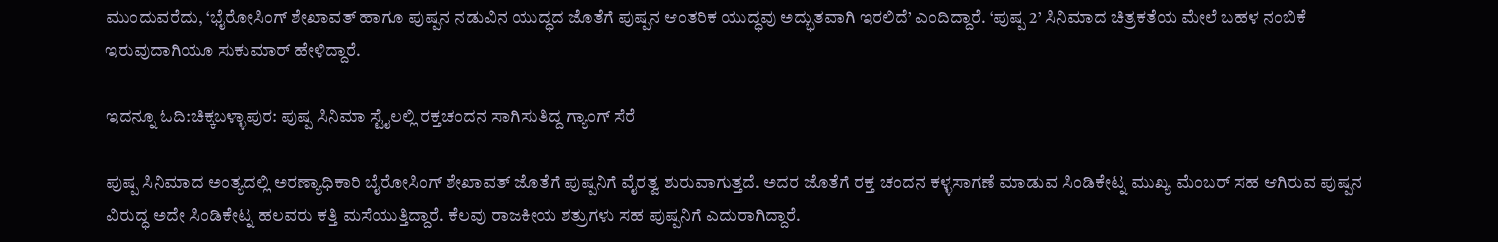ಮುಂದುವರೆದು, ‘ಭೈರೋಸಿಂಗ್ ಶೇಖಾವತ್ ಹಾಗೂ ಪುಷ್ಪನ ನಡುವಿನ ಯುದ್ಧದ ಜೊತೆಗೆ ಪುಷ್ಪನ ಆಂತರಿಕ ಯುದ್ಧವು ಅದ್ಭುತವಾಗಿ ಇರಲಿದೆ’ ಎಂದಿದ್ದಾರೆ. ‘ಪುಷ್ಪ 2’ ಸಿನಿಮಾದ ಚಿತ್ರಕತೆಯ ಮೇಲೆ ಬಹಳ ನಂಬಿಕೆ ಇರುವುದಾಗಿಯೂ ಸುಕುಮಾರ್ ಹೇಳಿದ್ದಾರೆ.

ಇದನ್ನೂ ಓದಿ:ಚಿಕ್ಕಬಳ್ಳಾಪುರ: ಪುಷ್ಪ ಸಿನಿಮಾ ಸ್ಟೈಲಲ್ಲಿ ರಕ್ತಚಂದನ ಸಾಗಿಸುತಿದ್ದ ಗ್ಯಾಂಗ್ ಸೆರೆ

ಪುಷ್ಪ ಸಿನಿಮಾದ ಅಂತ್ಯದಲ್ಲಿ ಅರಣ್ಯಾಧಿಕಾರಿ ಬೈರೋಸಿಂಗ್ ಶೇಖಾವತ್ ಜೊತೆಗೆ ಪುಷ್ಪನಿಗೆ ವೈರತ್ವ ಶುರುವಾಗುತ್ತದೆ. ಅದರ ಜೊತೆಗೆ ರಕ್ತ ಚಂದನ ಕಳ್ಳಸಾಗಣೆ ಮಾಡುವ ಸಿಂಡಿಕೇಟ್ನ ಮುಖ್ಯ ಮೆಂಬರ್ ಸಹ ಆಗಿರುವ ಪುಷ್ಪನ ವಿರುದ್ಧ ಅದೇ ಸಿಂಡಿಕೇಟ್ನ ಹಲವರು ಕತ್ತಿ ಮಸೆಯುತ್ತಿದ್ದಾರೆ. ಕೆಲವು ರಾಜಕೀಯ ಶತ್ರುಗಳು ಸಹ ಪುಷ್ಪನಿಗೆ ಎದುರಾಗಿದ್ದಾರೆ.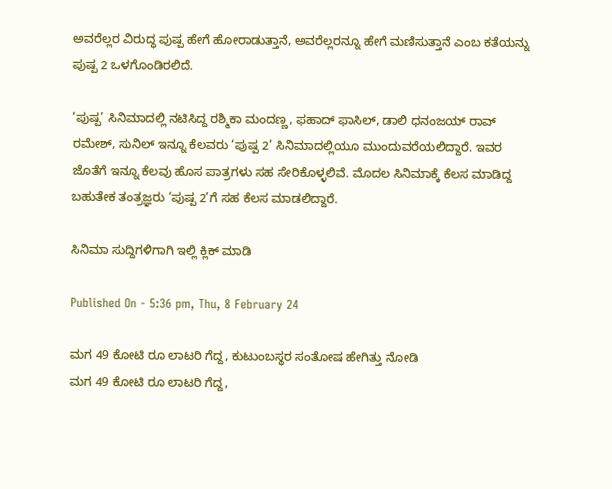ಅವರೆಲ್ಲರ ವಿರುದ್ಧ ಪುಷ್ಪ ಹೇಗೆ ಹೋರಾಡುತ್ತಾನೆ, ಅವರೆಲ್ಲರನ್ನೂ ಹೇಗೆ ಮಣಿಸುತ್ತಾನೆ ಎಂಬ ಕತೆಯನ್ನು ಪುಷ್ಪ 2 ಒಳಗೊಂಡಿರಲಿದೆ.

‘ಪುಷ್ಪ’ ಸಿನಿಮಾದಲ್ಲಿ ನಟಿಸಿದ್ದ ರಶ್ಮಿಕಾ ಮಂದಣ್ಣ, ಫಹಾದ್ ಫಾಸಿಲ್, ಡಾಲಿ ಧನಂಜಯ್ ರಾವ್ ರಮೇಶ್, ಸುನಿಲ್ ಇನ್ನೂ ಕೆಲವರು ‘ಪುಷ್ಪ 2’ ಸಿನಿಮಾದಲ್ಲಿಯೂ ಮುಂದುವರೆಯಲಿದ್ದಾರೆ. ಇವರ ಜೊತೆಗೆ ಇನ್ನೂ ಕೆಲವು ಹೊಸ ಪಾತ್ರಗಳು ಸಹ ಸೇರಿಕೊಳ್ಳಲಿವೆ. ಮೊದಲ ಸಿನಿಮಾಕ್ಕೆ ಕೆಲಸ ಮಾಡಿದ್ದ ಬಹುತೇಕ ತಂತ್ರಜ್ಞರು ‘ಪುಷ್ಪ 2’ಗೆ ಸಹ ಕೆಲಸ ಮಾಡಲಿದ್ದಾರೆ.

ಸಿನಿಮಾ ಸುದ್ದಿಗಳಿಗಾಗಿ ಇಲ್ಲಿ ಕ್ಲಿಕ್ ಮಾಡಿ

Published On - 5:36 pm, Thu, 8 February 24

ಮಗ 49 ಕೋಟಿ ರೂ ಲಾಟರಿ ಗೆದ್ದ, ಕುಟುಂಬಸ್ಥರ ಸಂತೋಷ ಹೇಗಿತ್ತು ನೋಡಿ
ಮಗ 49 ಕೋಟಿ ರೂ ಲಾಟರಿ ಗೆದ್ದ,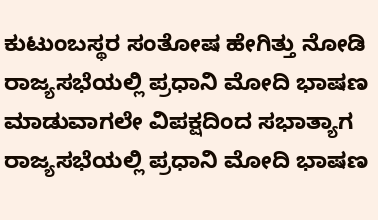ಕುಟುಂಬಸ್ಥರ ಸಂತೋಷ ಹೇಗಿತ್ತು ನೋಡಿ
ರಾಜ್ಯಸಭೆಯಲ್ಲಿ ಪ್ರಧಾನಿ ಮೋದಿ ಭಾಷಣ ಮಾಡುವಾಗಲೇ ವಿಪಕ್ಷದಿಂದ ಸಭಾತ್ಯಾಗ
ರಾಜ್ಯಸಭೆಯಲ್ಲಿ ಪ್ರಧಾನಿ ಮೋದಿ ಭಾಷಣ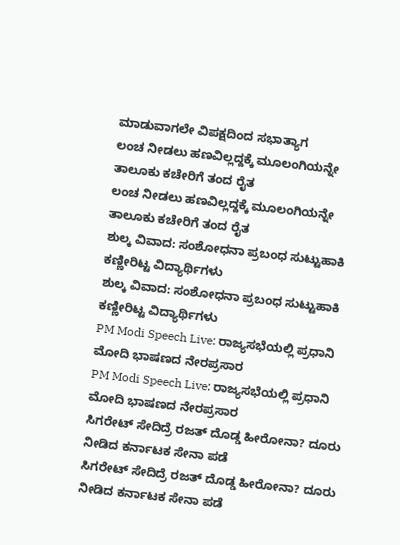ಮಾಡುವಾಗಲೇ ವಿಪಕ್ಷದಿಂದ ಸಭಾತ್ಯಾಗ
ಲಂಚ ನೀಡಲು ಹಣವಿಲ್ಲದ್ದಕ್ಕೆ ಮೂಲಂಗಿಯನ್ನೇ ತಾಲೂಕು ಕಚೇರಿಗೆ ತಂದ ರೈತ
ಲಂಚ ನೀಡಲು ಹಣವಿಲ್ಲದ್ದಕ್ಕೆ ಮೂಲಂಗಿಯನ್ನೇ ತಾಲೂಕು ಕಚೇರಿಗೆ ತಂದ ರೈತ
ಶುಲ್ಕ ವಿವಾದ: ಸಂಶೋಧನಾ ಪ್ರಬಂಧ ಸುಟ್ಟುಹಾಕಿ ಕಣ್ಣೀರಿಟ್ಟ ವಿದ್ಯಾರ್ಥಿಗಳು
ಶುಲ್ಕ ವಿವಾದ: ಸಂಶೋಧನಾ ಪ್ರಬಂಧ ಸುಟ್ಟುಹಾಕಿ ಕಣ್ಣೀರಿಟ್ಟ ವಿದ್ಯಾರ್ಥಿಗಳು
PM Modi Speech Live: ರಾಜ್ಯಸಭೆಯಲ್ಲಿ ಪ್ರಧಾನಿ ಮೋದಿ ಭಾಷಣದ ನೇರಪ್ರಸಾರ
PM Modi Speech Live: ರಾಜ್ಯಸಭೆಯಲ್ಲಿ ಪ್ರಧಾನಿ ಮೋದಿ ಭಾಷಣದ ನೇರಪ್ರಸಾರ
ಸಿಗರೇಟ್ ಸೇದಿದ್ರೆ ರಜತ್ ದೊಡ್ಡ ಹೀರೋನಾ? ದೂರು ನೀಡಿದ ಕರ್ನಾಟಕ ಸೇನಾ ಪಡೆ
ಸಿಗರೇಟ್ ಸೇದಿದ್ರೆ ರಜತ್ ದೊಡ್ಡ ಹೀರೋನಾ? ದೂರು ನೀಡಿದ ಕರ್ನಾಟಕ ಸೇನಾ ಪಡೆ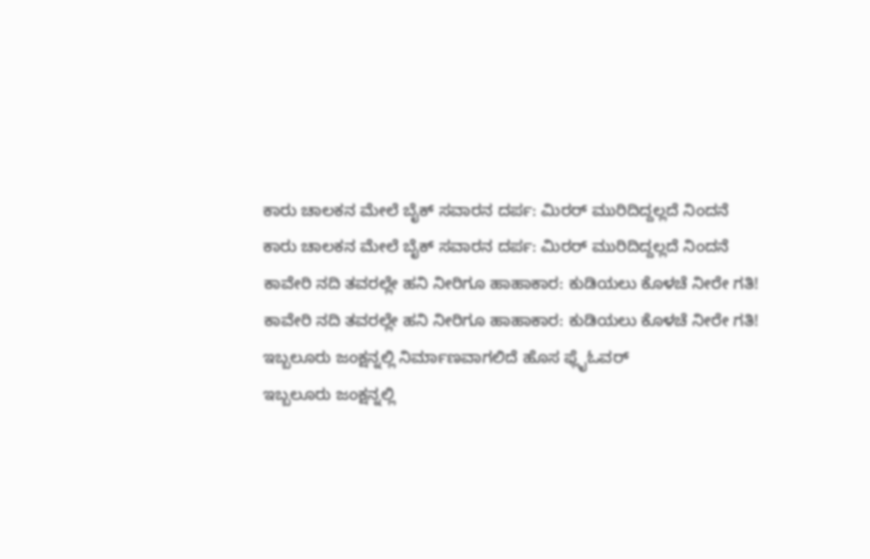ಕಾರು ಚಾಲಕನ ಮೇಲೆ ಬೈಕ್ ಸವಾರನ ದರ್ಪ: ಮಿರರ್ ಮುರಿದಿದ್ದಲ್ಲದೆ ನಿಂದನೆ
ಕಾರು ಚಾಲಕನ ಮೇಲೆ ಬೈಕ್ ಸವಾರನ ದರ್ಪ: ಮಿರರ್ ಮುರಿದಿದ್ದಲ್ಲದೆ ನಿಂದನೆ
ಕಾವೇರಿ ನದಿ ತವರಲ್ಲೇ ಹನಿ ನೀರಿಗೂ ಹಾಹಾಕಾರ: ಕುಡಿಯಲು ಕೊಳಚೆ ನೀರೇ ಗತಿ!
ಕಾವೇರಿ ನದಿ ತವರಲ್ಲೇ ಹನಿ ನೀರಿಗೂ ಹಾಹಾಕಾರ: ಕುಡಿಯಲು ಕೊಳಚೆ ನೀರೇ ಗತಿ!
ಇಬ್ಬಲೂರು ಜಂಕ್ಷನ್ನಲ್ಲಿ ನಿರ್ಮಾಣವಾಗಲಿದೆ ಹೊಸ ಫ್ಲೈಓವರ್
ಇಬ್ಬಲೂರು ಜಂಕ್ಷನ್ನಲ್ಲಿ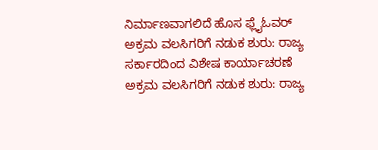ನಿರ್ಮಾಣವಾಗಲಿದೆ ಹೊಸ ಫ್ಲೈಓವರ್
ಅಕ್ರಮ ವಲಸಿಗರಿಗೆ ನಡುಕ ಶುರು: ರಾಜ್ಯ ಸರ್ಕಾರದಿಂದ ವಿಶೇಷ ಕಾರ್ಯಾಚರಣೆ
ಅಕ್ರಮ ವಲಸಿಗರಿಗೆ ನಡುಕ ಶುರು: ರಾಜ್ಯ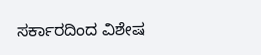ಸರ್ಕಾರದಿಂದ ವಿಶೇಷ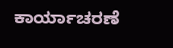ಕಾರ್ಯಾಚರಣೆ